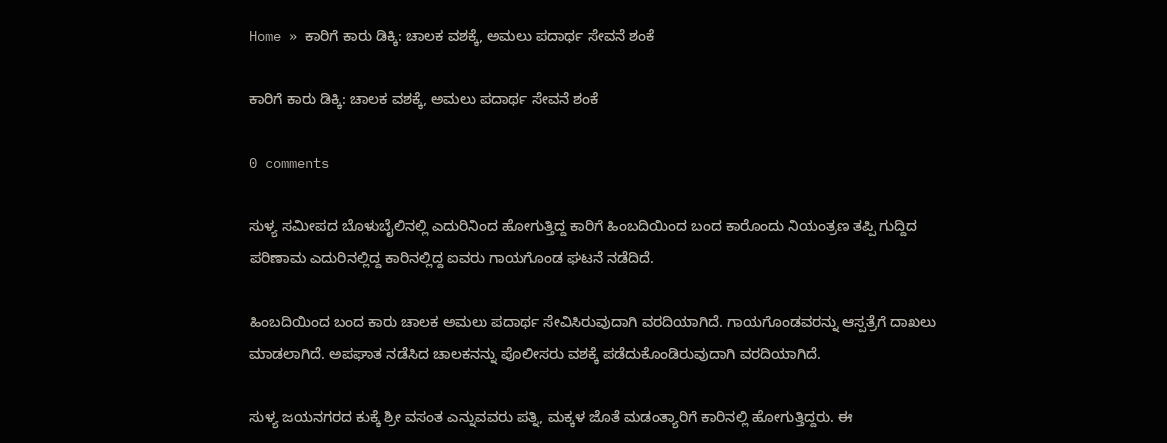Home » ಕಾರಿಗೆ ಕಾರು ಡಿಕ್ಕಿ: ಚಾಲಕ ವಶಕ್ಕೆ, ಅಮಲು ಪದಾರ್ಥ ಸೇವನೆ ಶಂಕೆ

ಕಾರಿಗೆ ಕಾರು ಡಿಕ್ಕಿ: ಚಾಲಕ ವಶಕ್ಕೆ, ಅಮಲು ಪದಾರ್ಥ ಸೇವನೆ ಶಂಕೆ

0 comments

ಸುಳ್ಯ ಸಮೀಪದ ಬೊಳುಬೈಲಿನಲ್ಲಿ ಎದುರಿನಿಂದ ಹೋಗುತ್ತಿದ್ದ ಕಾರಿಗೆ ಹಿಂಬದಿಯಿಂದ ಬಂದ ಕಾರೊಂದು ನಿಯಂತ್ರಣ ತಪ್ಪಿ ಗುದ್ದಿದ ಪರಿಣಾಮ ಎದುರಿನಲ್ಲಿದ್ದ ಕಾರಿನಲ್ಲಿದ್ದ ಐವರು ಗಾಯಗೊಂಡ ಘಟನೆ ನಡೆದಿದೆ.

ಹಿಂಬದಿಯಿಂದ ಬಂದ ಕಾರು ಚಾಲಕ ಅಮಲು ಪದಾರ್ಥ ಸೇವಿಸಿರುವುದಾಗಿ ವರದಿಯಾಗಿದೆ. ಗಾಯಗೊಂಡವರನ್ನು ಆಸ್ಪತ್ರೆಗೆ ದಾಖಲು ಮಾಡಲಾಗಿದೆ. ಅಪಘಾತ ನಡೆಸಿದ ಚಾಲಕನನ್ನು ಪೊಲೀಸರು ವಶಕ್ಕೆ ಪಡೆದುಕೊಂಡಿರುವುದಾಗಿ ವರದಿಯಾಗಿದೆ.

ಸುಳ್ಯ ಜಯನಗರದ ಕುಕ್ಕೆ ಶ್ರೀ ವಸಂತ ಎನ್ನುವವರು ಪತ್ನಿ, ಮಕ್ಕಳ ಜೊತೆ ಮಡಂತ್ಯಾರಿಗೆ ಕಾರಿನಲ್ಲಿ ಹೋಗುತ್ತಿದ್ದರು. ಈ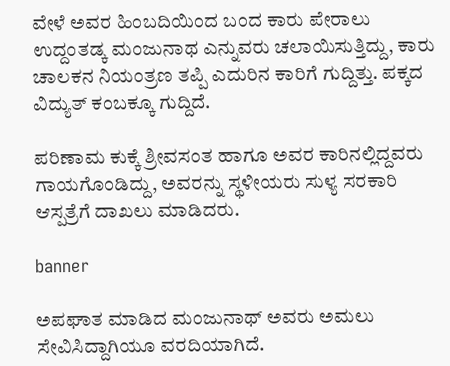ವೇಳೆ ಅವರ ಹಿಂಬದಿಯಿಂದ ಬಂದ ಕಾರು ಪೇರಾಲು ಉದ್ದಂತಡ್ಕ ಮಂಜುನಾಥ ಎನ್ನುವರು ಚಲಾಯಿಸುತ್ತಿದ್ದು, ಕಾರು ಚಾಲಕನ ನಿಯಂತ್ರಣ ತಪ್ಪಿ ಎದುರಿನ ಕಾರಿಗೆ ಗುದ್ದಿತ್ತು. ಪಕ್ಕದ ವಿದ್ಯುತ್‌ ಕಂಬಕ್ಕೂ ಗುದ್ದಿದೆ.

ಪರಿಣಾಮ ಕುಕ್ಕೆ ಶ್ರೀವಸಂತ ಹಾಗೂ ಅವರ ಕಾರಿನಲ್ಲಿದ್ದವರು ಗಾಯಗೊಂಡಿದ್ದು, ಅವರನ್ನು ಸ್ಥಳೀಯರು ಸುಳ್ಯ ಸರಕಾರಿ ಆಸ್ಪತ್ರೆಗೆ ದಾಖಲು ಮಾಡಿದರು.

banner

ಅಪಘಾತ ಮಾಡಿದ ಮಂಜುನಾಥ್‌ ಅವರು ಅಮಲು ಸೇವಿಸಿದ್ದಾಗಿಯೂ ವರದಿಯಾಗಿದೆ.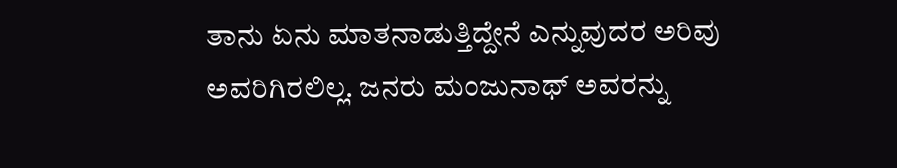ತಾನು ಏನು ಮಾತನಾಡುತ್ತಿದ್ದೇನೆ ಎನ್ನುವುದರ ಅರಿವು ಅವರಿಗಿರಲಿಲ್ಲ. ಜನರು ಮಂಜುನಾಥ್‌ ಅವರನ್ನು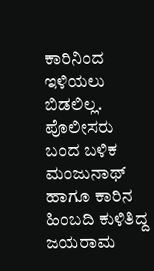ಕಾರಿನಿಂದ ಇಳಿಯಲು ಬಿಡಲಿಲ್ಲ. ಪೊಲೀಸರು ಬಂದ ಬಳಿಕ ಮಂಜುನಾಥ್‌ ಹಾಗೂ ಕಾರಿನ ಹಿಂಬದಿ ಕುಳಿತಿದ್ದ ಜಯರಾಮ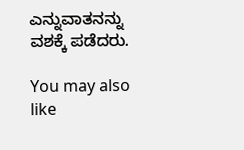ಎನ್ನುವಾತನನ್ನು ವಶಕ್ಕೆ ಪಡೆದರು.

You may also like